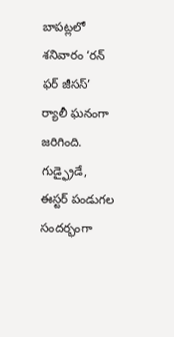బాపట్లలో శనివారం ‘రన్ ఫర్ జీసస్’ ర్యాలీ ఘనంగా జరిగింది. గుడ్ఫ్రైడే, ఈస్టర్ పండుగల సందర్భంగా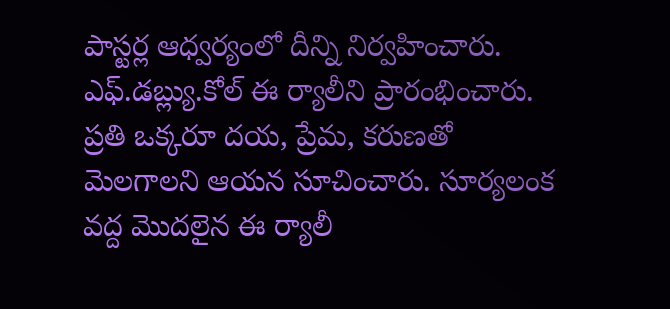పాస్టర్ల ఆధ్వర్యంలో దీన్ని నిర్వహించారు. ఎఫ్.డబ్ల్యు.కోల్ ఈ ర్యాలీని ప్రారంభించారు. ప్రతి ఒక్కరూ దయ, ప్రేమ, కరుణతో మెలగాలని ఆయన సూచించారు. సూర్యలంక వద్ద మొదలైన ఈ ర్యాలీ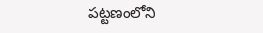పట్టణంలోని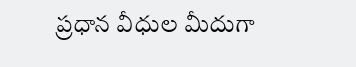ప్రధాన వీధుల మీదుగా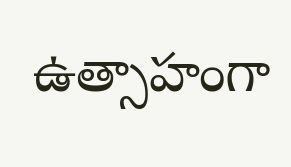ఉత్సాహంగా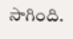సాగింది.